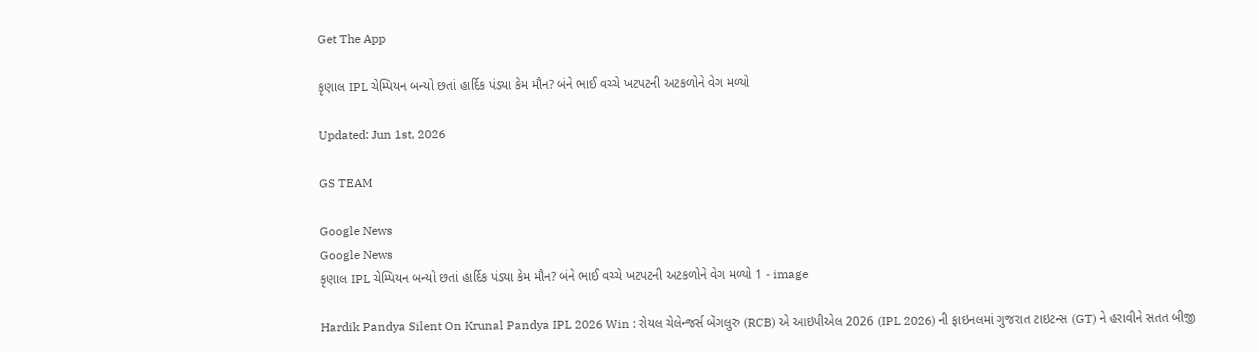Get The App

કૃણાલ IPL ચેમ્પિયન બન્યો છતાં હાર્દિક પંડ્યા કેમ મૌન? બંને ભાઈ વચ્ચે ખટપટની અટકળોને વેગ મળ્યો

Updated: Jun 1st, 2026

GS TEAM

Google News
Google News
કૃણાલ IPL ચેમ્પિયન બન્યો છતાં હાર્દિક પંડ્યા કેમ મૌન? બંને ભાઈ વચ્ચે ખટપટની અટકળોને વેગ મળ્યો 1 - image

Hardik Pandya Silent On Krunal Pandya IPL 2026 Win : રોયલ ચેલેન્જર્સ બેંગલુરુ (RCB) એ આઇપીએલ 2026 (IPL 2026) ની ફાઇનલમાં ગુજરાત ટાઇટન્સ (GT) ને હરાવીને સતત બીજી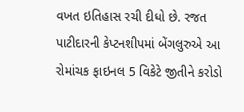વખત ઇતિહાસ રચી દીધો છે. રજત પાટીદારની કેપ્ટનશીપમાં બેંગલુરુએ આ રોમાંચક ફાઇનલ 5 વિકેટે જીતીને કરોડો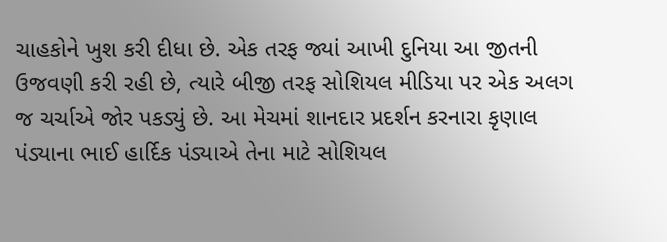ચાહકોને ખુશ કરી દીધા છે. એક તરફ જ્યાં આખી દુનિયા આ જીતની ઉજવણી કરી રહી છે, ત્યારે બીજી તરફ સોશિયલ મીડિયા પર એક અલગ જ ચર્ચાએ જોર પકડ્યું છે. આ મેચમાં શાનદાર પ્રદર્શન કરનારા કૃણાલ પંડ્યાના ભાઈ હાર્દિક પંડ્યાએ તેના માટે સોશિયલ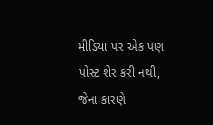મીડિયા પર એક પણ પોસ્ટ શેર કરી નથી, જેના કારણે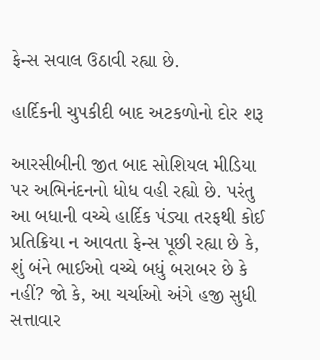ફેન્સ સવાલ ઉઠાવી રહ્યા છે.

હાર્દિકની ચુપકીદી બાદ અટકળોનો દોર શરૂ

આરસીબીની જીત બાદ સોશિયલ મીડિયા પર અભિનંદનનો ધોધ વહી રહ્યો છે. પરંતુ આ બધાની વચ્ચે હાર્દિક પંડ્યા તરફથી કોઈ પ્રતિક્રિયા ન આવતા ફેન્સ પૂછી રહ્યા છે કે, શું બંને ભાઈઓ વચ્ચે બધું બરાબર છે કે નહીં? જો કે, આ ચર્ચાઓ અંગે હજી સુધી સત્તાવાર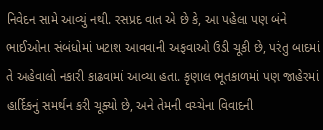નિવેદન સામે આવ્યું નથી. રસપ્રદ વાત એ છે કે, આ પહેલા પણ બંને ભાઈઓના સંબંધોમાં ખટાશ આવવાની અફવાઓ ઉડી ચૂકી છે, પરંતુ બાદમાં તે અહેવાલો નકારી કાઢવામાં આવ્યા હતા. કૃણાલ ભૂતકાળમાં પણ જાહેરમાં હાર્દિકનું સમર્થન કરી ચૂક્યો છે, અને તેમની વચ્ચેના વિવાદની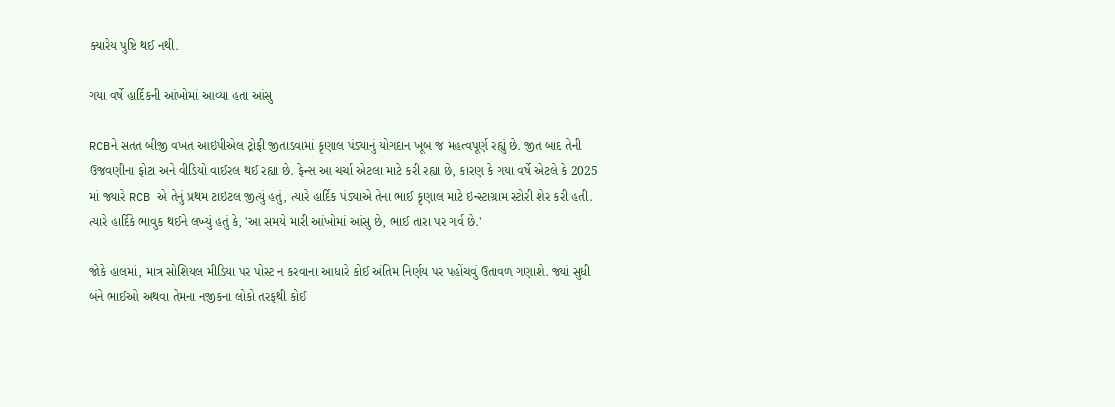ક્યારેય પુષ્ટિ થઈ નથી.

ગયા વર્ષે હાર્દિકની આંખોમાં આવ્યા હતા આંસુ

RCBને સતત બીજી વખત આઇપીએલ ટ્રોફી જીતાડવામાં કૃણાલ પંડ્યાનું યોગદાન ખૂબ જ મહત્વપૂર્ણ રહ્યું છે. જીત બાદ તેની ઉજવણીના ફોટા અને વીડિયો વાઈરલ થઈ રહ્યા છે. ફેન્સ આ ચર્ચા એટલા માટે કરી રહ્યા છે, કારણ કે ગયા વર્ષે એટલે કે 2025 માં જ્યારે RCB એ તેનું પ્રથમ ટાઇટલ જીત્યું હતું, ત્યારે હાર્દિક પંડ્યાએ તેના ભાઈ કૃણાલ માટે ઇન્સ્ટાગ્રામ સ્ટોરી શેર કરી હતી. ત્યારે હાર્દિકે ભાવુક થઈને લખ્યું હતું કે, 'આ સમયે મારી આંખોમાં આંસુ છે, ભાઈ તારા પર ગર્વ છે.'

જોકે હાલમાં, માત્ર સોશિયલ મીડિયા પર પોસ્ટ ન કરવાના આધારે કોઈ અંતિમ નિર્ણય પર પહોંચવું ઉતાવળ ગણાશે. જ્યાં સુધી બંને ભાઈઓ અથવા તેમના નજીકના લોકો તરફથી કોઈ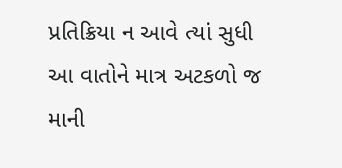પ્રતિક્રિયા ન આવે ત્યાં સુધી આ વાતોને માત્ર અટકળો જ માની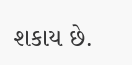શકાય છે.